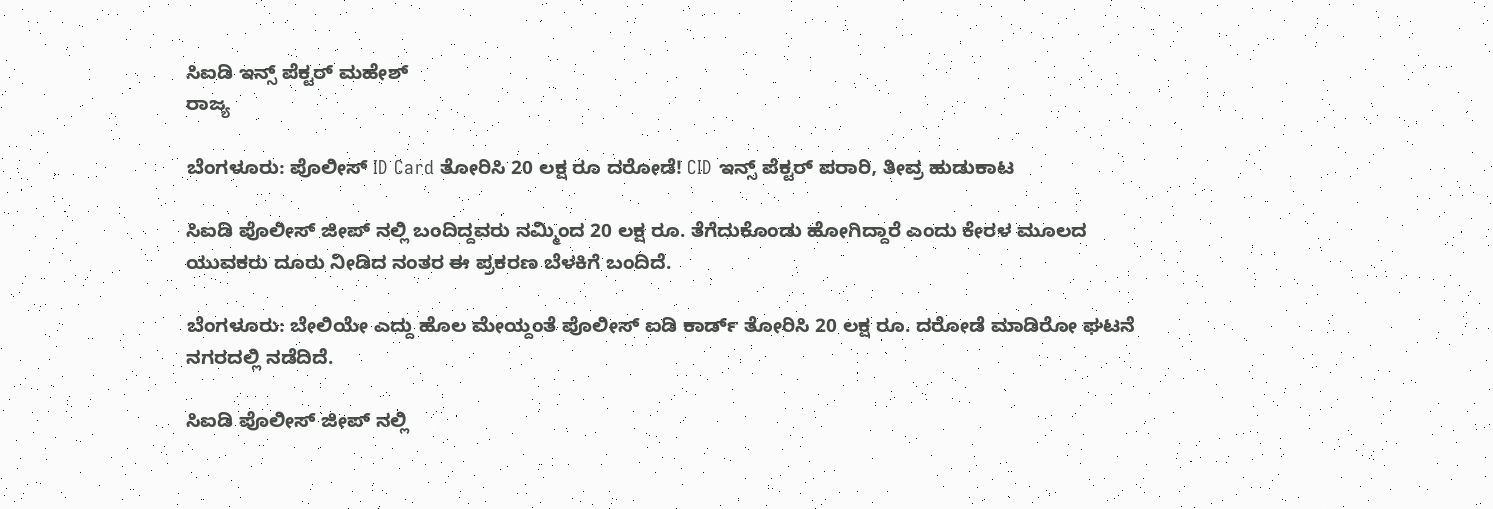ಸಿಐಡಿ ಇನ್ಸ್ ಪೆಕ್ಟರ್ ಮಹೇಶ್
ರಾಜ್ಯ

ಬೆಂಗಳೂರು: ಪೊಲೀಸ್ ID Card ತೋರಿಸಿ 20 ಲಕ್ಷ ರೂ ದರೋಡೆ! CID ಇನ್ಸ್ ಪೆಕ್ಟರ್ ಪರಾರಿ, ತೀವ್ರ ಹುಡುಕಾಟ

ಸಿಐಡಿ ಪೊಲೀಸ್ ಜೀಪ್ ನಲ್ಲಿ ಬಂದಿದ್ದವರು ನಮ್ಮಿಂದ 20 ಲಕ್ಷ ರೂ. ತೆಗೆದುಕೊಂಡು ಹೋಗಿದ್ದಾರೆ ಎಂದು ಕೇರಳ ಮೂಲದ ಯುವಕರು ದೂರು ನೀಡಿದ ನಂತರ ಈ ಪ್ರಕರಣ ಬೆಳಕಿಗೆ ಬಂದಿದೆ.

ಬೆಂಗಳೂರು: ಬೇಲಿಯೇ ಎದ್ದು ಹೊಲ ಮೇಯ್ದಂತೆ ಪೊಲೀಸ್ ಐಡಿ ಕಾರ್ಡ್ ತೋರಿಸಿ 20 ಲಕ್ಷ ರೂ. ದರೋಡೆ ಮಾಡಿರೋ ಘಟನೆ ನಗರದಲ್ಲಿ ನಡೆದಿದೆ.

ಸಿಐಡಿ ಪೊಲೀಸ್ ಜೀಪ್ ನಲ್ಲಿ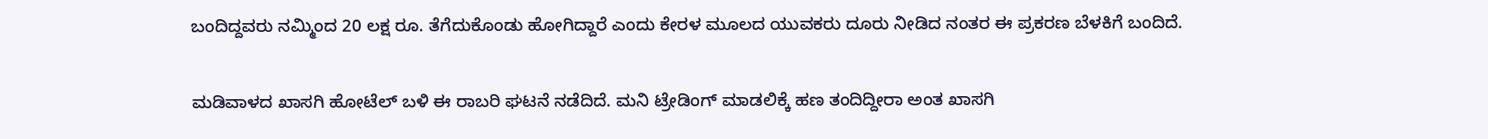ಬಂದಿದ್ದವರು ನಮ್ಮಿಂದ 20 ಲಕ್ಷ ರೂ. ತೆಗೆದುಕೊಂಡು ಹೋಗಿದ್ದಾರೆ ಎಂದು ಕೇರಳ ಮೂಲದ ಯುವಕರು ದೂರು ನೀಡಿದ ನಂತರ ಈ ಪ್ರಕರಣ ಬೆಳಕಿಗೆ ಬಂದಿದೆ.

ಮಡಿವಾಳದ ಖಾಸಗಿ ಹೋಟೆಲ್ ಬಳಿ ಈ ರಾಬರಿ ಘಟನೆ ನಡೆದಿದೆ. ಮನಿ ಟ್ರೇಡಿಂಗ್ ಮಾಡಲಿಕ್ಕೆ ಹಣ ತಂದಿದ್ದೀರಾ ಅಂತ ಖಾಸಗಿ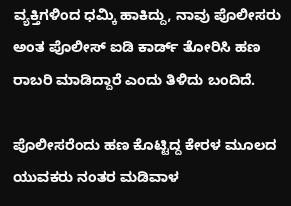ವ್ಯಕ್ತಿಗಳಿಂದ ಧಮ್ಕಿ ಹಾಕಿದ್ದು, ನಾವು ಪೊಲೀಸರು ಅಂತ ಪೊಲೀಸ್ ಐಡಿ ಕಾರ್ಡ್ ತೋರಿಸಿ ಹಣ ರಾಬರಿ ಮಾಡಿದ್ದಾರೆ ಎಂದು ತಿಳಿದು ಬಂದಿದೆ.

ಪೊಲೀಸರೆಂದು ಹಣ ಕೊಟ್ಟಿದ್ದ‌ ಕೇರಳ ಮೂಲದ ಯುವಕರು ನಂತರ ಮಡಿವಾಳ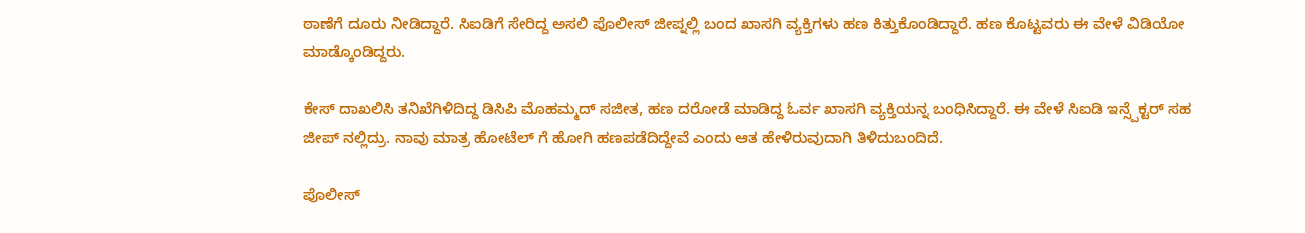ಠಾಣೆಗೆ ದೂರು ನೀಡಿದ್ದಾರೆ. ಸಿಐಡಿಗೆ ಸೇರಿದ್ದ ಅಸಲಿ ಪೊಲೀಸ್ ಜೀಪ್ನಲ್ಲಿ ಬಂದ ಖಾಸಗಿ ವ್ಯಕ್ತಿಗಳು ಹಣ ಕಿತ್ತುಕೊಂಡಿದ್ದಾರೆ. ಹಣ ಕೊಟ್ಟವರು ಈ ವೇಳೆ ವಿಡಿಯೋ ಮಾಡ್ಕೊಂಡಿದ್ದರು.

ಕೇಸ್ ದಾಖಲಿಸಿ ತನಿಖೆಗಿಳಿದಿದ್ದ ಡಿಸಿಪಿ ಮೊಹಮ್ಮದ್ ಸಜೀತ, ಹಣ ದರೋಡೆ ಮಾಡಿದ್ದ ಓರ್ವ ಖಾಸಗಿ ವ್ಯಕ್ತಿಯನ್ನ ಬಂಧಿಸಿದ್ದಾರೆ. ಈ ವೇಳೆ ಸಿಐಡಿ ಇನ್ಸ್ಪೆಕ್ಟರ್ ಸಹ ಜೀಪ್ ನಲ್ಲಿದ್ರು. ನಾವು ಮಾತ್ರ ಹೋಟೆಲ್ ಗೆ ಹೋಗಿ ಹಣಪಡೆದಿದ್ದೇವೆ ಎಂದು ಆತ ಹೇಳಿರುವುದಾಗಿ ತಿಳಿದುಬಂದಿದೆ.

ಪೊಲೀಸ್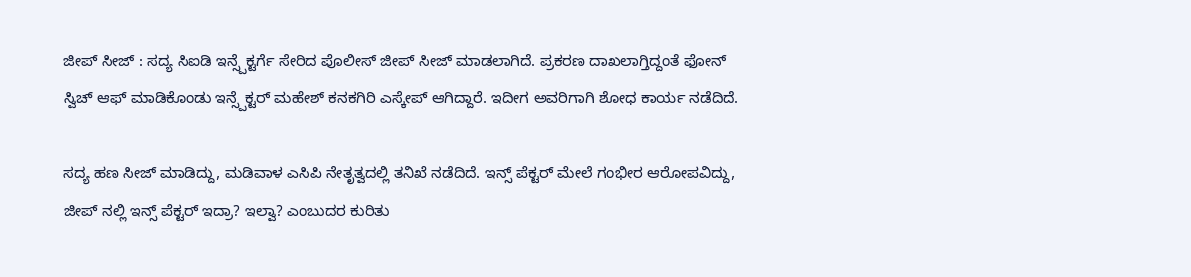ಜೀಪ್ ಸೀಜ್ : ಸದ್ಯ ಸಿಐಡಿ ಇನ್ಸ್ಪೆಕ್ಟರ್ಗೆ ಸೇರಿದ ಪೊಲೀಸ್ ಜೀಪ್ ಸೀಜ್ ಮಾಡಲಾಗಿದೆ. ಪ್ರಕರಣ ದಾಖಲಾಗ್ತಿದ್ದಂತೆ ಫೋನ್ ಸ್ವಿಚ್ ಆಫ್ ಮಾಡಿಕೊಂಡು ಇನ್ಸ್ಪೆಕ್ಟರ್ ಮಹೇಶ್ ಕನಕಗಿರಿ ಎಸ್ಕೇಪ್ ಆಗಿದ್ದಾರೆ. ಇದೀಗ ಅವರಿಗಾಗಿ ಶೋಧ ಕಾರ್ಯ ನಡೆದಿದೆ.

ಸದ್ಯ ಹಣ ಸೀಜ್ ಮಾಡಿದ್ದು, ಮಡಿವಾಳ ಎಸಿಪಿ ನೇತೃತ್ವದಲ್ಲಿ ತನಿಖೆ ನಡೆದಿದೆ. ಇನ್ಸ್ ಪೆಕ್ಟರ್ ಮೇಲೆ ಗಂಭೀರ ಆರೋಪವಿದ್ದು, ಜೀಪ್ ನಲ್ಲಿ ಇನ್ಸ್ ಪೆಕ್ಟರ್ ಇದ್ರಾ? ಇಲ್ವಾ? ಎಂಬುದರ ಕುರಿತು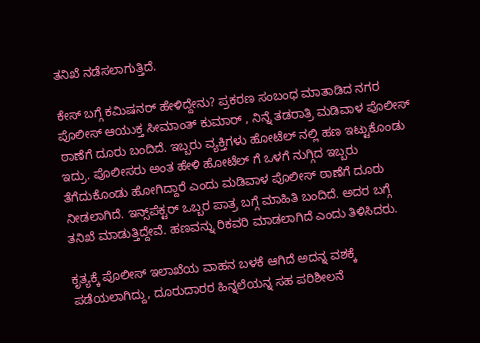ತನಿಖೆ ನಡೆಸಲಾಗುತ್ತಿದೆ.

ಕೇಸ್ ಬಗ್ಗೆ ಕಮಿಷನರ್ ಹೇಳಿದ್ದೇನು? ಪ್ರಕರಣ ಸಂಬಂಧ ಮಾತಾಡಿದ ನಗರ ಪೊಲೀಸ್ ಆಯುಕ್ತ ಸೀಮಾಂತ್ ಕುಮಾರ್ , ನಿನ್ನೆ ತಡರಾತ್ರಿ ಮಡಿವಾಳ ಪೊಲೀಸ್ ಠಾಣೆಗೆ ದೂರು ಬಂದಿದೆ. ಇಬ್ಬರು ವ್ಯಕ್ತಿಗಳು ಹೋಟೆಲ್ ನಲ್ಲಿ ಹಣ ಇಟ್ಟುಕೊಂಡು ಇದ್ರು‌‌. ಪೊಲೀಸರು ಅಂತ ಹೇಳಿ ಹೋಟೆಲ್ ಗೆ ಒಳಗೆ ನುಗ್ಗಿದ ಇಬ್ಬರು ತೆಗೆದುಕೊಂಡು ಹೋಗಿದ್ದಾರೆ ಎಂದು ಮಡಿವಾಳ ಪೊಲೀಸ್ ಠಾಣೆಗೆ ದೂರು ನೀಡಲಾಗಿದೆ. ಇನ್ಸ್‌ಪೆಕ್ಟರ್ ಒಬ್ಬರ ಪಾತ್ರ ಬಗ್ಗೆ ಮಾಹಿತಿ ಬಂದಿದೆ. ಅದರ ಬಗ್ಗೆ ತನಿಖೆ ಮಾಡುತ್ತಿದ್ದೇವೆ. ಹಣವನ್ನು ರಿಕವರಿ ಮಾಡಲಾಗಿದೆ ಎಂದು ತಿಳಿಸಿದರು.

ಕೃತ್ಯಕ್ಕೆ ಪೊಲೀಸ್ ಇಲಾಖೆಯ ವಾಹನ ಬಳಕೆ ಆಗಿದೆ ಅದನ್ನ ವಶಕ್ಕೆ ಪಡೆಯಲಾಗಿದ್ದು, ದೂರುದಾರರ ಹಿನ್ನಲೆಯನ್ನ ಸಹ ಪರಿಶೀಲನೆ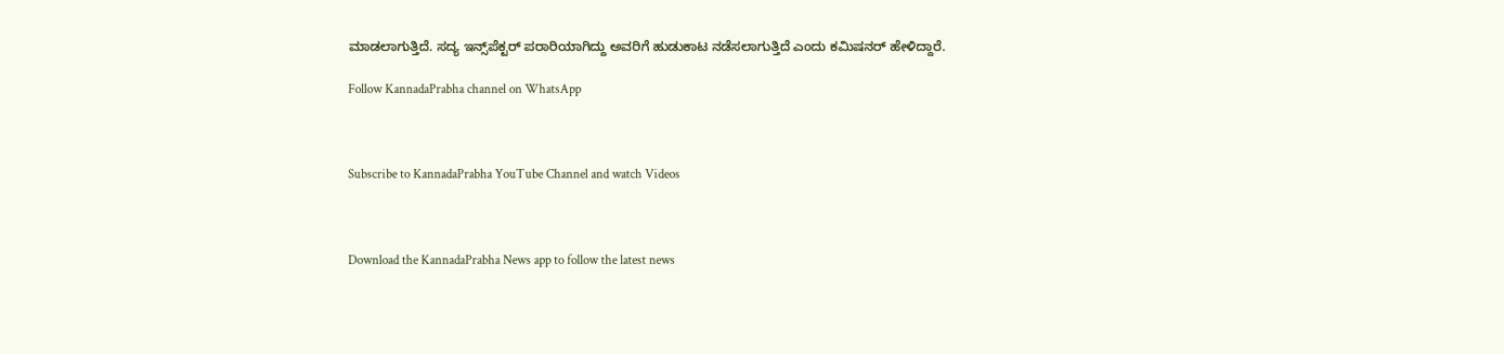ಮಾಡಲಾಗುತ್ತಿದೆ. ಸದ್ಯ ಇನ್ಸ್‌ಪೆಕ್ಟರ್ ಪರಾರಿಯಾಗಿದ್ದು ಅವರಿಗೆ ಹುಡುಕಾಟ ನಡೆಸಲಾಗುತ್ತಿದೆ ಎಂದು ಕಮಿಷನರ್ ಹೇಳಿದ್ದಾರೆ.

Follow KannadaPrabha channel on WhatsApp



Subscribe to KannadaPrabha YouTube Channel and watch Videos



Download the KannadaPrabha News app to follow the latest news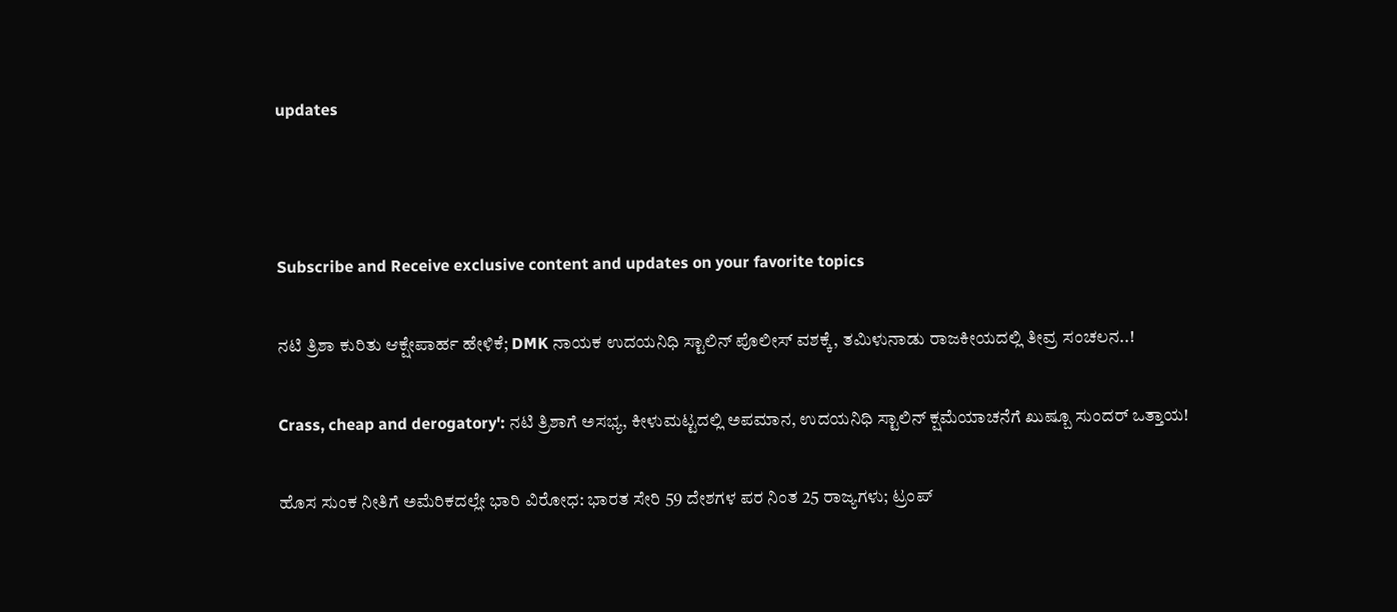updates



Subscribe and Receive exclusive content and updates on your favorite topics

ನಟಿ ತ್ರಿಶಾ ಕುರಿತು ಆಕ್ಷೇಪಾರ್ಹ ಹೇಳಿಕೆ; DMK ನಾಯಕ ಉದಯನಿಧಿ ಸ್ಟಾಲಿನ್ ಪೊಲೀಸ್ ವಶಕ್ಕೆ, ತಮಿಳುನಾಡು ರಾಜಕೀಯದಲ್ಲಿ ತೀವ್ರ ಸಂಚಲನ..!

Crass, cheap and derogatory': ನಟಿ ತ್ರಿಶಾಗೆ ಅಸಭ್ಯ, ಕೀಳುಮಟ್ಟದಲ್ಲಿ ಅಪಮಾನ, ಉದಯನಿಧಿ ಸ್ಟಾಲಿನ್ ಕ್ಷಮೆಯಾಚನೆಗೆ ಖುಷ್ಬೂ ಸುಂದರ್ ಒತ್ತಾಯ!

ಹೊಸ ಸುಂಕ ನೀತಿಗೆ ಅಮೆರಿಕದಲ್ಲೇ ಭಾರಿ ವಿರೋಧ: ಭಾರತ ಸೇರಿ 59 ದೇಶಗಳ ಪರ ನಿಂತ 25 ರಾಜ್ಯಗಳು; ಟ್ರಂಪ್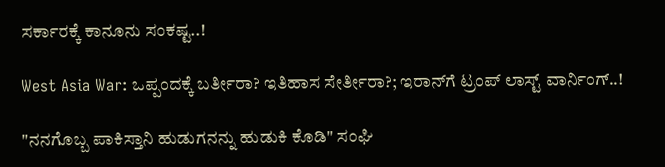ಸರ್ಕಾರಕ್ಕೆ ಕಾನೂನು ಸಂಕಷ್ಟ..!

West Asia War: ಒಪ್ಪಂದಕ್ಕೆ ಬರ್ತೀರಾ? ಇತಿಹಾಸ ಸೇರ್ತೀರಾ?; ಇರಾನ್‌ಗೆ ಟ್ರಂಪ್ ಲಾಸ್ಟ್ ವಾರ್ನಿಂಗ್..!

"ನನಗೊಬ್ಬ ಪಾಕಿಸ್ತಾನಿ ಹುಡುಗನನ್ನು ಹುಡುಕಿ ಕೊಡಿ" ಸಂಘಿ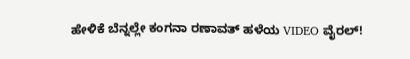ಹೇಳಿಕೆ ಬೆನ್ನಲ್ಲೇ ಕಂಗನಾ ರಣಾವತ್ ಹಳೆಯ VIDEO ವೈರಲ್!